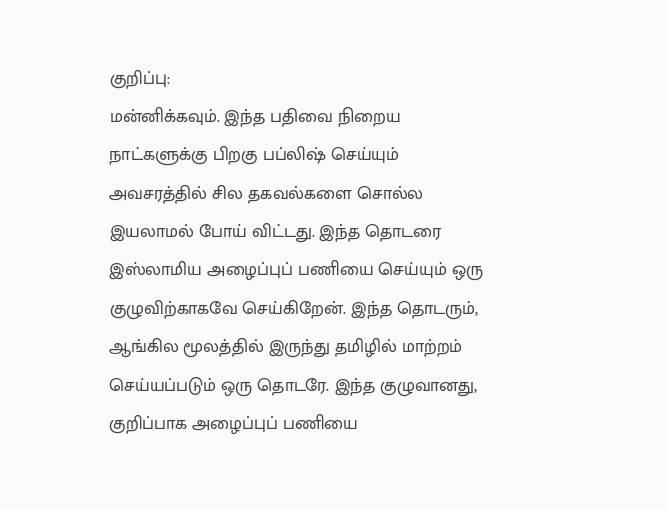குறிப்பு:
மன்னிக்கவும். இந்த பதிவை நிறைய நாட்களுக்கு பிறகு பப்லிஷ் செய்யும் அவசரத்தில் சில தகவல்களை சொல்ல இயலாமல் போய் விட்டது. இந்த தொடரை இஸ்லாமிய அழைப்புப் பணியை செய்யும் ஒரு குழுவிற்காகவே செய்கிறேன். இந்த தொடரும், ஆங்கில மூலத்தில் இருந்து தமிழில் மாற்றம் செய்யப்படும் ஒரு தொடரே. இந்த குழுவானது, குறிப்பாக அழைப்புப் பணியை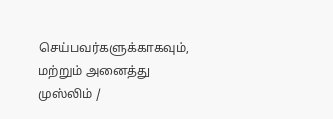செய்பவர்களுக்காகவும், மற்றும் அனைத்து முஸ்லிம் /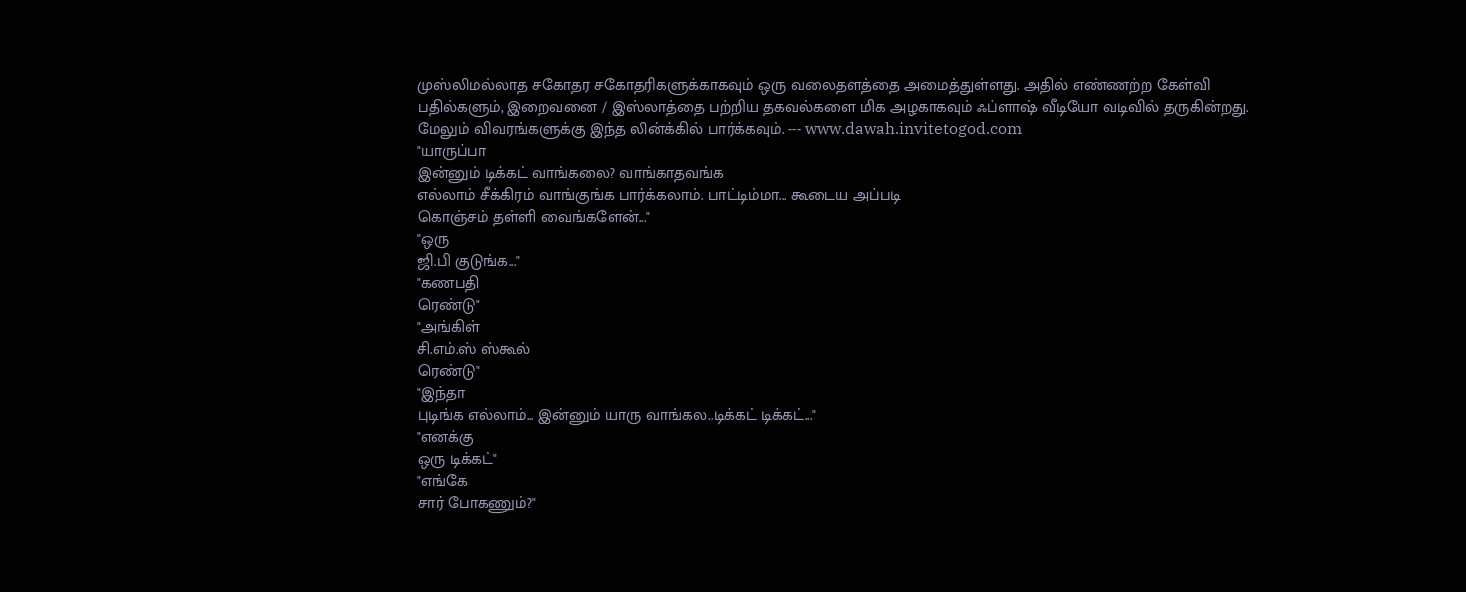முஸ்லிமல்லாத சகோதர சகோதரிகளுக்காகவும் ஒரு வலைதளத்தை அமைத்துள்ளது. அதில் எண்ணற்ற கேள்வி பதில்களும், இறைவனை / இஸ்லாத்தை பற்றிய தகவல்களை மிக அழகாகவும் ஃப்ளாஷ் வீடியோ வடிவில் தருகின்றது. மேலும் விவரங்களுக்கு இந்த லின்க்கில் பார்க்கவும். --- www.dawah.invitetogod.com
"யாருப்பா
இன்னும் டிக்கட் வாங்கலை? வாங்காதவங்க
எல்லாம் சீக்கிரம் வாங்குங்க பார்க்கலாம். பாட்டிம்மா... கூடைய அப்படி
கொஞ்சம் தள்ளி வைங்களேன்..."
"ஒரு
ஜி.பி குடுங்க..."
"கணபதி
ரெண்டு"
"அங்கிள்
சி.எம்.ஸ் ஸ்கூல்
ரெண்டு"
"இந்தா
புடிங்க எல்லாம்... இன்னும் யாரு வாங்கல..டிக்கட் டிக்கட்..."
"எனக்கு
ஒரு டிக்கட்"
"எங்கே
சார் போகணும்?"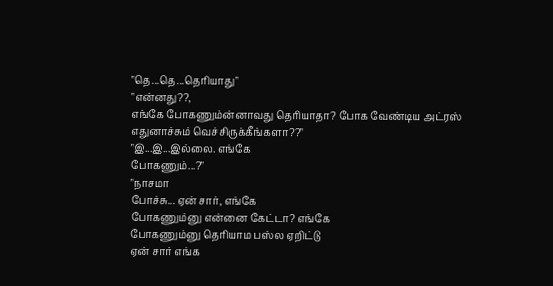"தெ...தெ...தெரியாது"
"என்னது??,
எங்கே போகணும்ன்னாவது தெரியாதா? போக வேண்டிய அட்ரஸ்
எதுனாச்சும் வெச்சிருக்கீங்களா??"
"இ...இ...இல்லை. எங்கே
போகணும்...?"
"நாசமா
போச்சு... ஏன் சார், எங்கே
போகணும்னு என்னை கேட்டா? எங்கே
போகணும்னு தெரியாம பஸ்ல ஏறிட்டு
ஏன் சார் எங்க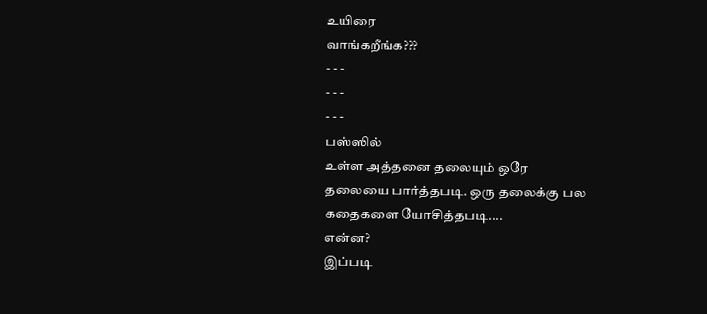உயிரை
வாங்கறீங்க???
- - -
- - -
- - -
பஸ்ஸில்
உள்ள அத்தனை தலையும் ஒரே
தலையை பார்த்தபடி. ஒரு தலைக்கு பல
கதைகளை யோசித்தபடி....
என்ன?
இப்படி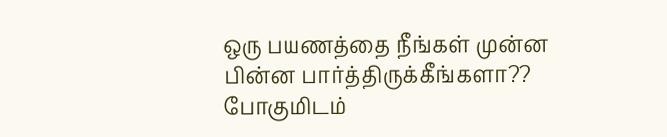ஒரு பயணத்தை நீங்கள் முன்ன
பின்ன பார்த்திருக்கீங்களா??
போகுமிடம்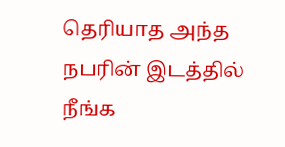தெரியாத அந்த நபரின் இடத்தில்
நீங்க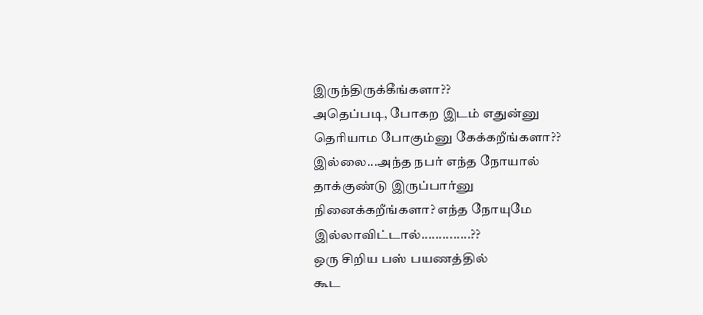இருந்திருக்கீங்களா??
அதெப்படி, போகற இடம் எதுன்னு
தெரியாம போகும்னு கேக்கறீங்களா??
இல்லை...அந்த நபர் எந்த நோயால்
தாக்குண்டு இருப்பார்னு நினைக்கறீங்களா? எந்த நோயுமே இல்லாவிட்டால்..............??
ஒரு சிறிய பஸ் பயணத்தில்
கூட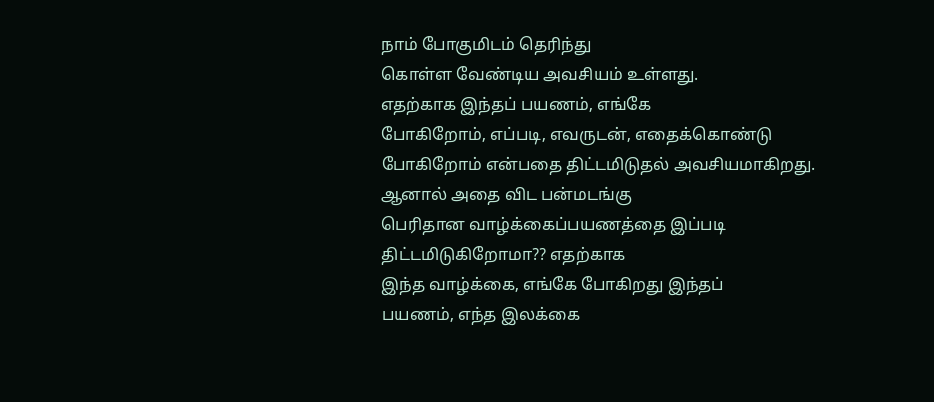நாம் போகுமிடம் தெரிந்து
கொள்ள வேண்டிய அவசியம் உள்ளது.
எதற்காக இந்தப் பயணம், எங்கே
போகிறோம், எப்படி, எவருடன், எதைக்கொண்டு
போகிறோம் என்பதை திட்டமிடுதல் அவசியமாகிறது.
ஆனால் அதை விட பன்மடங்கு
பெரிதான வாழ்க்கைப்பயணத்தை இப்படி திட்டமிடுகிறோமா?? எதற்காக
இந்த வாழ்க்கை, எங்கே போகிறது இந்தப்
பயணம், எந்த இலக்கை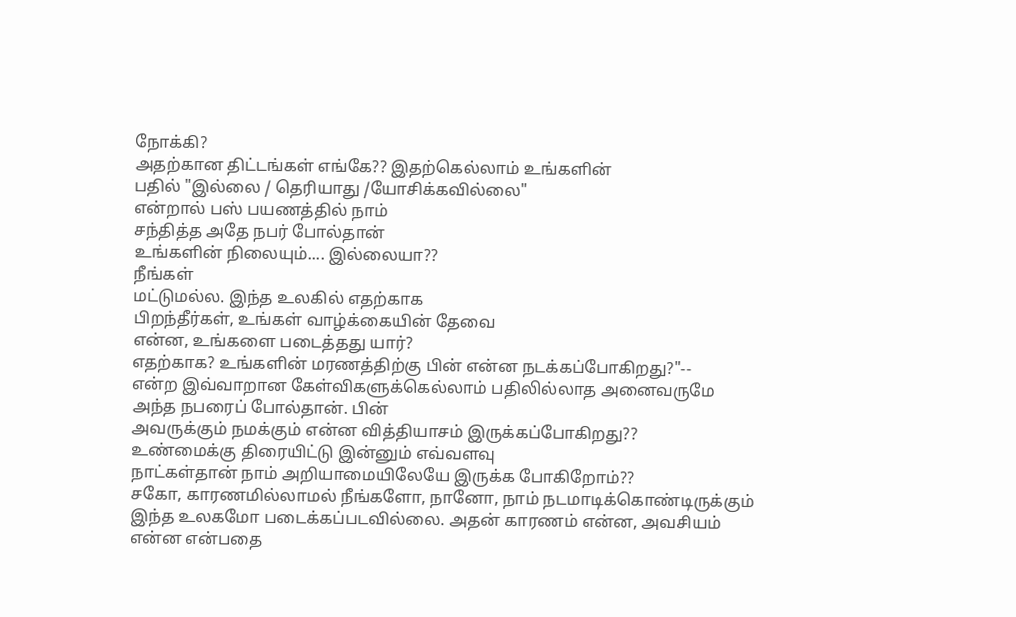நோக்கி?
அதற்கான திட்டங்கள் எங்கே?? இதற்கெல்லாம் உங்களின்
பதில் "இல்லை / தெரியாது /யோசிக்கவில்லை"
என்றால் பஸ் பயணத்தில் நாம்
சந்தித்த அதே நபர் போல்தான்
உங்களின் நிலையும்.... இல்லையா??
நீங்கள்
மட்டுமல்ல. இந்த உலகில் எதற்காக
பிறந்தீர்கள், உங்கள் வாழ்க்கையின் தேவை
என்ன, உங்களை படைத்தது யார்?
எதற்காக? உங்களின் மரணத்திற்கு பின் என்ன நடக்கப்போகிறது?"--
என்ற இவ்வாறான கேள்விகளுக்கெல்லாம் பதிலில்லாத அனைவருமே அந்த நபரைப் போல்தான். பின்
அவருக்கும் நமக்கும் என்ன வித்தியாசம் இருக்கப்போகிறது??
உண்மைக்கு திரையிட்டு இன்னும் எவ்வளவு
நாட்கள்தான் நாம் அறியாமையிலேயே இருக்க போகிறோம்??
சகோ, காரணமில்லாமல் நீங்களோ, நானோ, நாம் நடமாடிக்கொண்டிருக்கும்
இந்த உலகமோ படைக்கப்படவில்லை. அதன் காரணம் என்ன, அவசியம் என்ன என்பதை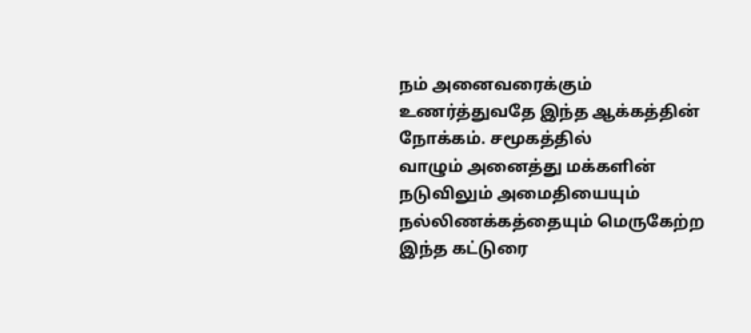நம் அனைவரைக்கும்
உணர்த்துவதே இந்த ஆக்கத்தின் நோக்கம். சமூகத்தில்
வாழும் அனைத்து மக்களின் நடுவிலும் அமைதியையும் நல்லிணக்கத்தையும் மெருகேற்ற இந்த கட்டுரை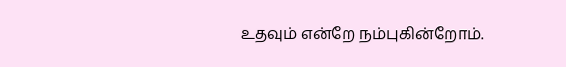உதவும் என்றே நம்புகின்றோம்.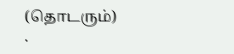(தொடரும்)
.